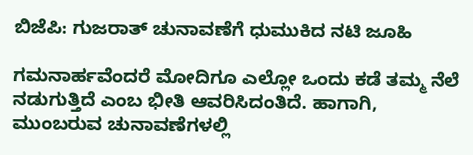ಬಿಜೆಪಿ: ಗುಜರಾತ್ ಚುನಾವಣೆಗೆ ಧುಮುಕಿದ ನಟಿ ಜೂಹಿ

ಗಮನಾರ್ಹವೆಂದರೆ ಮೋದಿಗೂ ಎಲ್ಲೋ ಒಂದು ಕಡೆ ತಮ್ಮ ನೆಲೆ ನಡುಗುತ್ತಿದೆ ಎಂಬ ಭೀತಿ ಆವರಿಸಿದಂತಿದೆ. ಹಾಗಾಗಿ, ಮುಂಬರುವ ಚುನಾವಣೆಗಳಲ್ಲಿ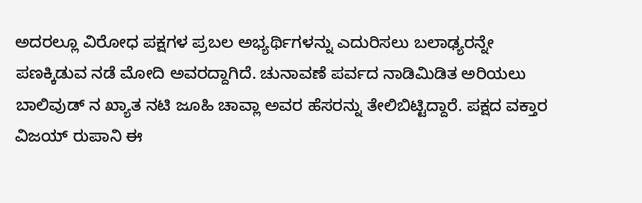ಅದರಲ್ಲೂ ವಿರೋಧ ಪಕ್ಷಗಳ ಪ್ರಬಲ ಅಭ್ಯರ್ಥಿಗಳನ್ನು ಎದುರಿಸಲು ಬಲಾಢ್ಯರನ್ನೇ ಪಣಕ್ಕಿಡುವ ನಡೆ ಮೋದಿ ಅವರದ್ದಾಗಿದೆ. ಚುನಾವಣೆ ಪರ್ವದ ನಾಡಿಮಿಡಿತ ಅರಿಯಲು ಬಾಲಿವುಡ್ ನ ಖ್ಯಾತ ನಟಿ ಜೂಹಿ ಚಾವ್ಲಾ ಅವರ ಹೆಸರನ್ನು ತೇಲಿಬಿಟ್ಟಿದ್ದಾರೆ. ಪಕ್ಷದ ವಕ್ತಾರ ವಿಜಯ್ ರುಪಾನಿ ಈ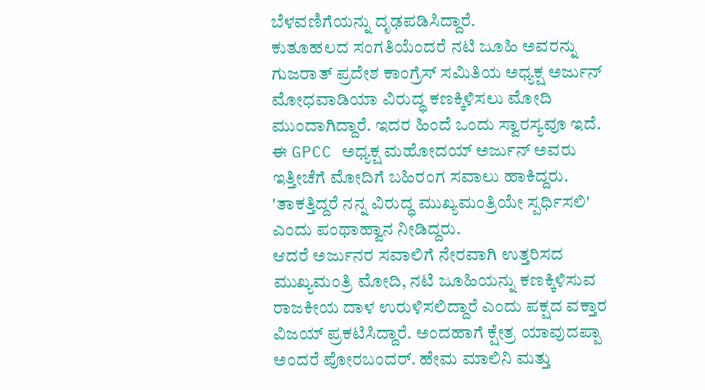ಬೆಳವಣಿಗೆಯನ್ನು ದೃಢಪಡಿಸಿದ್ದಾರೆ.
ಕುತೂಹಲದ ಸಂಗತಿಯೆಂದರೆ ನಟಿ ಜೂಹಿ ಅವರನ್ನು ಗುಜರಾತ್ ಪ್ರದೇಶ ಕಾಂಗ್ರೆಸ್ ಸಮಿತಿಯ ಅಧ್ಯಕ್ಷ ಅರ್ಜುನ್ ಮೋಧವಾಡಿಯಾ ವಿರುದ್ಧ ಕಣಕ್ಕಿಳಿಸಲು ಮೋದಿ ಮುಂದಾಗಿದ್ದಾರೆ. ಇದರ ಹಿಂದೆ ಒಂದು ಸ್ವಾರಸ್ಯವೂ ಇದೆ. ಈ GPCC ಅಧ್ಯಕ್ಷ ಮಹೋದಯ್ ಅರ್ಜುನ್ ಅವರು ಇತ್ತೀಚೆಗೆ ಮೋದಿಗೆ ಬಹಿರಂಗ ಸವಾಲು ಹಾಕಿದ್ದರು. 'ತಾಕತ್ತಿದ್ದರೆ ನನ್ನ ವಿರುದ್ಧ ಮುಖ್ಯಮಂತ್ರಿಯೇ ಸ್ಪರ್ಧಿಸಲಿ' ಎಂದು ಪಂಥಾಹ್ವಾನ ನೀಡಿದ್ದರು.
ಆದರೆ ಅರ್ಜುನರ ಸವಾಲಿಗೆ ನೇರವಾಗಿ ಉತ್ತರಿಸದ ಮುಖ್ಯಮಂತ್ರಿ ಮೋದಿ, ನಟಿ ಜೂಹಿಯನ್ನು ಕಣಕ್ಕಿಳಿಸುವ ರಾಜಕೀಯ ದಾಳ ಉರುಳಿಸಲಿದ್ದಾರೆ ಎಂದು ಪಕ್ಷದ ವಕ್ತಾರ ವಿಜಯ್ ಪ್ರಕಟಿಸಿದ್ದಾರೆ. ಅಂದಹಾಗೆ ಕ್ಷೇತ್ರ ಯಾವುದಪ್ಪಾ ಅಂದರೆ ಪೋರಬಂದರ್. ಹೇಮ ಮಾಲಿನಿ ಮತ್ತು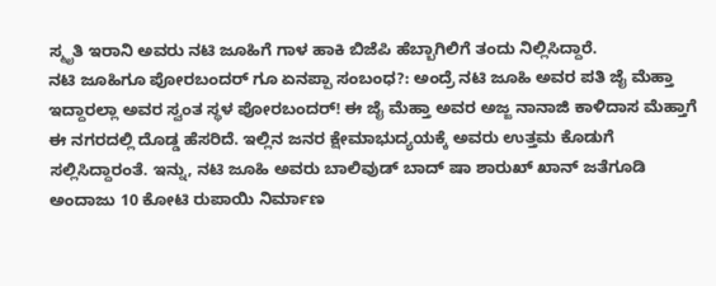ಸ್ಮೃತಿ ಇರಾನಿ ಅವರು ನಟಿ ಜೂಹಿಗೆ ಗಾಳ ಹಾಕಿ ಬಿಜೆಪಿ ಹೆಬ್ಬಾಗಿಲಿಗೆ ತಂದು ನಿಲ್ಲಿಸಿದ್ದಾರೆ.
ನಟಿ ಜೂಹಿಗೂ ಪೋರಬಂದರ್ ಗೂ ಏನಪ್ಪಾ ಸಂಬಂಧ?: ಅಂದ್ರೆ ನಟಿ ಜೂಹಿ ಅವರ ಪತಿ ಜೈ ಮೆಹ್ತಾ ಇದ್ದಾರಲ್ಲಾ ಅವರ ಸ್ವಂತ ಸ್ಥಳ ಪೋರಬಂದರ್! ಈ ಜೈ ಮೆಹ್ತಾ ಅವರ ಅಜ್ಜ ನಾನಾಜಿ ಕಾಳಿದಾಸ ಮೆಹ್ತಾಗೆ ಈ ನಗರದಲ್ಲಿ ದೊಡ್ಡ ಹೆಸರಿದೆ. ಇಲ್ಲಿನ ಜನರ ಕ್ಷೇಮಾಭುದ್ಯಯಕ್ಕೆ ಅವರು ಉತ್ತಮ ಕೊಡುಗೆ ಸಲ್ಲಿಸಿದ್ದಾರಂತೆ. ಇನ್ನು, ನಟಿ ಜೂಹಿ ಅವರು ಬಾಲಿವುಡ್ ಬಾದ್ ಷಾ ಶಾರುಖ್ ಖಾನ್ ಜತೆಗೂಡಿ ಅಂದಾಜು 10 ಕೋಟಿ ರುಪಾಯಿ ನಿರ್ಮಾಣ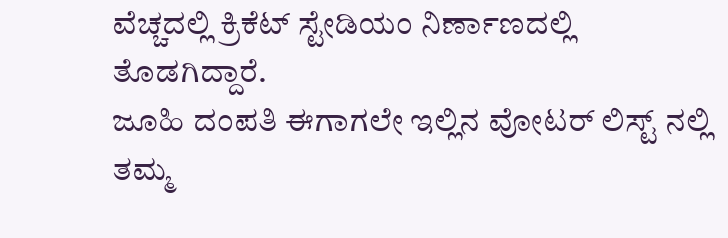ವೆಚ್ಚದಲ್ಲಿ ಕ್ರಿಕೆಟ್ ಸ್ಟೇಡಿಯಂ ನಿರ್ಣಾಣದಲ್ಲಿ ತೊಡಗಿದ್ದಾರೆ.
ಜೂಹಿ ದಂಪತಿ ಈಗಾಗಲೇ ಇಲ್ಲಿನ ವೋಟರ್ ಲಿಸ್ಟ್ ನಲ್ಲಿ ತಮ್ಮ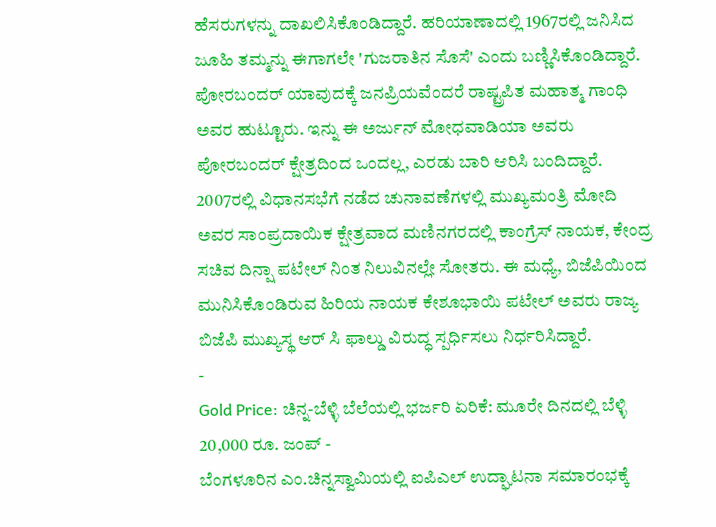ಹೆಸರುಗಳನ್ನು ದಾಖಲಿಸಿಕೊಂಡಿದ್ದಾರೆ. ಹರಿಯಾಣಾದಲ್ಲಿ 1967ರಲ್ಲಿ ಜನಿಸಿದ ಜೂಹಿ ತಮ್ಮನ್ನು ಈಗಾಗಲೇ 'ಗುಜರಾತಿನ ಸೊಸೆ' ಎಂದು ಬಣ್ಣಿಸಿಕೊಂಡಿದ್ದಾರೆ. ಪೋರಬಂದರ್ ಯಾವುದಕ್ಕೆ ಜನಪ್ರಿಯವೆಂದರೆ ರಾಷ್ಟ್ರಪಿತ ಮಹಾತ್ಮ ಗಾಂಧಿ ಅವರ ಹುಟ್ಟೂರು. ಇನ್ನು ಈ ಅರ್ಜುನ್ ಮೋಧವಾಡಿಯಾ ಅವರು ಪೋರಬಂದರ್ ಕ್ಷೇತ್ರದಿಂದ ಒಂದಲ್ಲ, ಎರಡು ಬಾರಿ ಆರಿಸಿ ಬಂದಿದ್ದಾರೆ.
2007ರಲ್ಲಿ ವಿಧಾನಸಭೆಗೆ ನಡೆದ ಚುನಾವಣೆಗಳಲ್ಲಿ ಮುಖ್ಯಮಂತ್ರಿ ಮೋದಿ ಅವರ ಸಾಂಪ್ರದಾಯಿಕ ಕ್ಷೇತ್ರವಾದ ಮಣಿನಗರದಲ್ಲಿ ಕಾಂಗ್ರೆಸ್ ನಾಯಕ, ಕೇಂದ್ರ ಸಚಿವ ದಿನ್ಷಾ ಪಟೇಲ್ ನಿಂತ ನಿಲುವಿನಲ್ಲೇ ಸೋತರು. ಈ ಮಧ್ಯೆ, ಬಿಜೆಪಿಯಿಂದ ಮುನಿಸಿಕೊಂಡಿರುವ ಹಿರಿಯ ನಾಯಕ ಕೇಶೂಭಾಯಿ ಪಟೇಲ್ ಅವರು ರಾಜ್ಯ ಬಿಜೆಪಿ ಮುಖ್ಯಸ್ಥ ಆರ್ ಸಿ ಫಾಲ್ಡು ವಿರುದ್ಧ ಸ್ಪರ್ಧಿಸಲು ನಿರ್ಧರಿಸಿದ್ದಾರೆ.
-
Gold Price: ಚಿನ್ನ-ಬೆಳ್ಳಿ ಬೆಲೆಯಲ್ಲಿ ಭರ್ಜರಿ ಏರಿಕೆ: ಮೂರೇ ದಿನದಲ್ಲಿ ಬೆಳ್ಳಿ 20,000 ರೂ. ಜಂಪ್ -
ಬೆಂಗಳೂರಿನ ಎಂ.ಚಿನ್ನಸ್ವಾಮಿಯಲ್ಲಿ ಐಪಿಎಲ್ ಉದ್ಘಾಟನಾ ಸಮಾರಂಭಕ್ಕೆ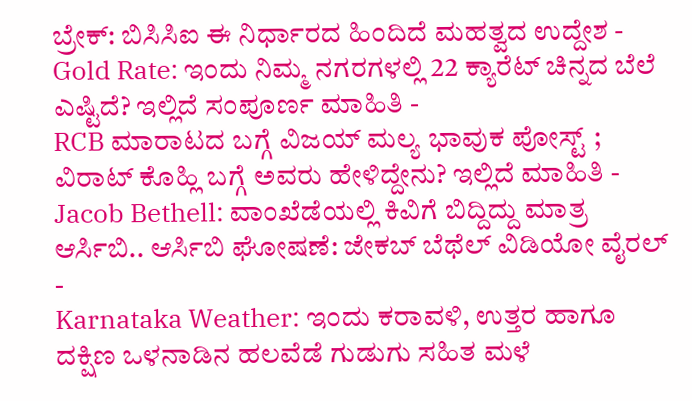ಬ್ರೇಕ್: ಬಿಸಿಸಿಐ ಈ ನಿರ್ಧಾರದ ಹಿಂದಿದೆ ಮಹತ್ವದ ಉದ್ದೇಶ -
Gold Rate: ಇಂದು ನಿಮ್ಮ ನಗರಗಳಲ್ಲಿ 22 ಕ್ಯಾರೆಟ್ ಚಿನ್ನದ ಬೆಲೆ ಎಷ್ಟಿದೆ? ಇಲ್ಲಿದೆ ಸಂಪೂರ್ಣ ಮಾಹಿತಿ -
RCB ಮಾರಾಟದ ಬಗ್ಗೆ ವಿಜಯ್ ಮಲ್ಯ ಭಾವುಕ ಪೋಸ್ಟ್ ; ವಿರಾಟ್ ಕೊಹ್ಲಿ ಬಗ್ಗೆ ಅವರು ಹೇಳಿದ್ದೇನು? ಇಲ್ಲಿದೆ ಮಾಹಿತಿ -
Jacob Bethell: ವಾಂಖೆಡೆಯಲ್ಲಿ ಕಿವಿಗೆ ಬಿದ್ದಿದ್ದು ಮಾತ್ರ ಆರ್ಸಿಬಿ.. ಆರ್ಸಿಬಿ ಘೋಷಣೆ: ಜೇಕಬ್ ಬೆಥೆಲ್ ವಿಡಿಯೋ ವೈರಲ್ -
Karnataka Weather: ಇಂದು ಕರಾವಳಿ, ಉತ್ತರ ಹಾಗೂ ದಕ್ಷಿಣ ಒಳನಾಡಿನ ಹಲವೆಡೆ ಗುಡುಗು ಸಹಿತ ಮಳೆ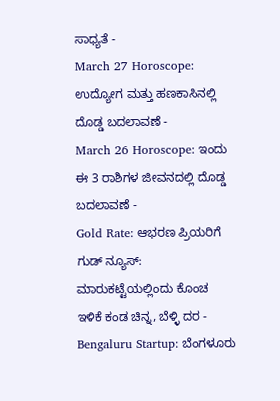ಸಾಧ್ಯತೆ -
March 27 Horoscope: ಉದ್ಯೋಗ ಮತ್ತು ಹಣಕಾಸಿನಲ್ಲಿ ದೊಡ್ಡ ಬದಲಾವಣೆ -
March 26 Horoscope: ಇಂದು ಈ 3 ರಾಶಿಗಳ ಜೀವನದಲ್ಲಿ ದೊಡ್ಡ ಬದಲಾವಣೆ -
Gold Rate: ಆಭರಣ ಪ್ರಿಯರಿಗೆ ಗುಡ್ ನ್ಯೂಸ್: ಮಾರುಕಟ್ಟೆಯಲ್ಲಿಂದು ಕೊಂಚ ಇಳಿಕೆ ಕಂಡ ಚಿನ್ನ, ಬೆಳ್ಳಿ ದರ -
Bengaluru Startup: ಬೆಂಗಳೂರು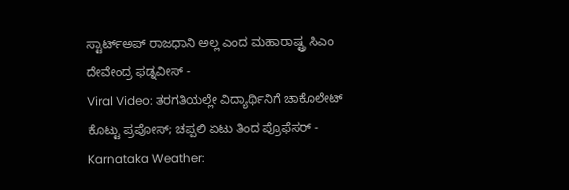ಸ್ಟಾರ್ಟ್ಅಪ್ ರಾಜಧಾನಿ ಅಲ್ಲ ಎಂದ ಮಹಾರಾಷ್ಟ್ರ ಸಿಎಂ ದೇವೇಂದ್ರ ಫಡ್ನವೀಸ್ -
Viral Video: ತರಗತಿಯಲ್ಲೇ ವಿದ್ಯಾರ್ಥಿನಿಗೆ ಚಾಕೊಲೇಟ್ ಕೊಟ್ಟು ಪ್ರಪೋಸ್; ಚಪ್ಪಲಿ ಏಟು ತಿಂದ ಪ್ರೊಫೆಸರ್ -
Karnataka Weather: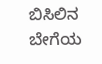ಬಿಸಿಲಿನ ಬೇಗೆಯ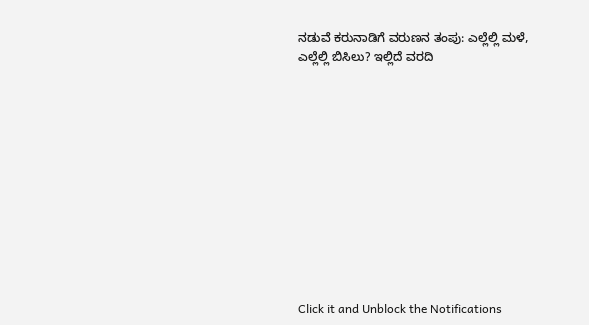ನಡುವೆ ಕರುನಾಡಿಗೆ ವರುಣನ ತಂಪು: ಎಲ್ಲೆಲ್ಲಿ ಮಳೆ, ಎಲ್ಲೆಲ್ಲಿ ಬಿಸಿಲು? ಇಲ್ಲಿದೆ ವರದಿ












Click it and Unblock the Notifications